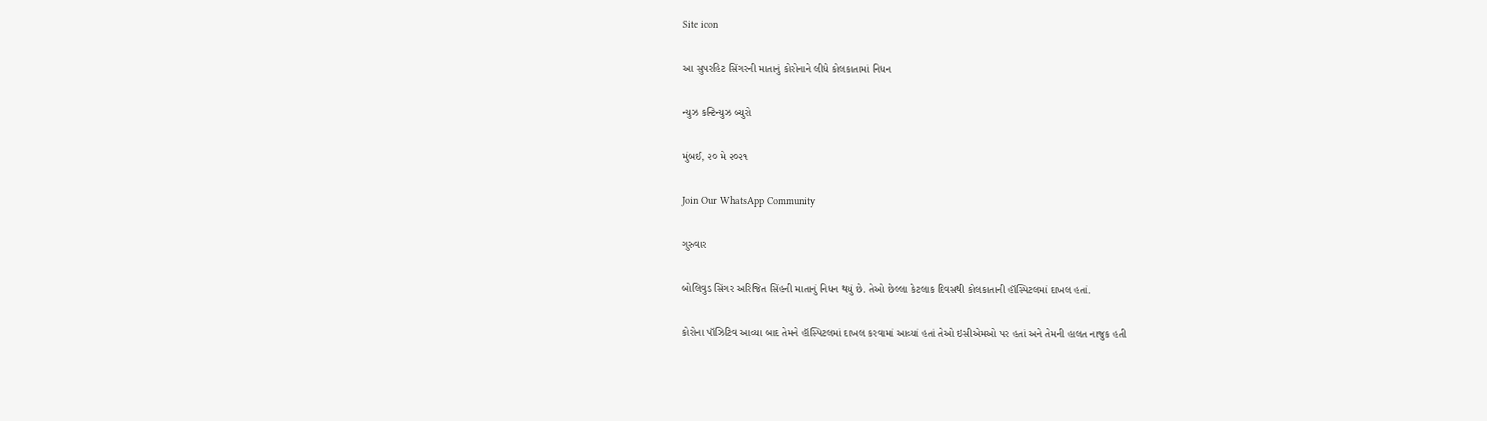Site icon

આ સુપરહિટ સિંગરની માતાનું કોરોનાને લીધે કોલકાતામાં નિધન

ન્યુઝ કન્ટિન્યુઝ બ્યુરો

મુંબઈ, ૨૦ મે ૨૦૨૧

Join Our WhatsApp Community

ગુરુવાર

બોલિવુડ સિંગર અરિજિત સિંહની માતાનું નિધન થયું છે. તેઓ છેલ્લા કેટલાક દિવસથી કોલકાતાની હૉસ્પિટલમાં દાખલ હતાં.

કોરોના પૉઝિટિવ આવ્યા બાદ તેમને હૉસ્પિટલમાં દાખલ કરવામાં આવ્યાં હતાં તેઓ ઇસીએમઓ પર હતાં અને તેમની હાલત નાજુક હતી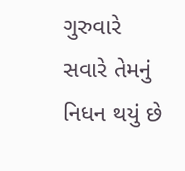ગુરુવારે સવારે તેમનું નિધન થયું છે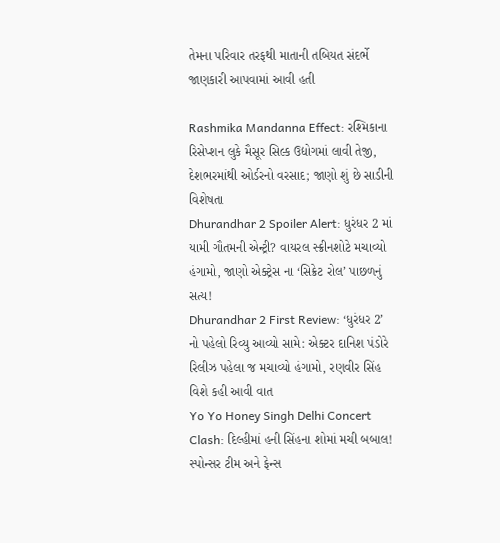તેમના પરિવાર તરફથી માતાની તબિયત સંદર્ભે જાણકારી આપવામાં આવી હતી

Rashmika Mandanna Effect: રશ્મિકાના રિસેપ્શન લુકે મૈસૂર સિલ્ક ઉદ્યોગમાં લાવી તેજી, દેશભરમાંથી ઓર્ડરનો વરસાદ; જાણો શું છે સાડીની વિશેષતા
Dhurandhar 2 Spoiler Alert: ધુરંધર 2 માં યામી ગૌતમની એન્ટ્રી? વાયરલ સ્ક્રીનશોટે મચાવ્યો હંગામો, જાણો એક્ટ્રેસ ના ‘સિક્રેટ રોલ’ પાછળનું સત્ય!
Dhurandhar 2 First Review: ‘ધુરંધર 2’ નો પહેલો રિવ્યુ આવ્યો સામે: એક્ટર દાનિશ પંડોરે રિલીઝ પહેલા જ મચાવ્યો હંગામો, રણવીર સિંહ વિશે કહી આવી વાત
Yo Yo Honey Singh Delhi Concert Clash: દિલ્હીમાં હની સિંહના શોમાં મચી બબાલ! સ્પોન્સર ટીમ અને ફેન્સ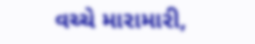વચ્ચે મારામારી,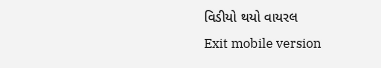વિડીયો થયો વાયરલ
Exit mobile version